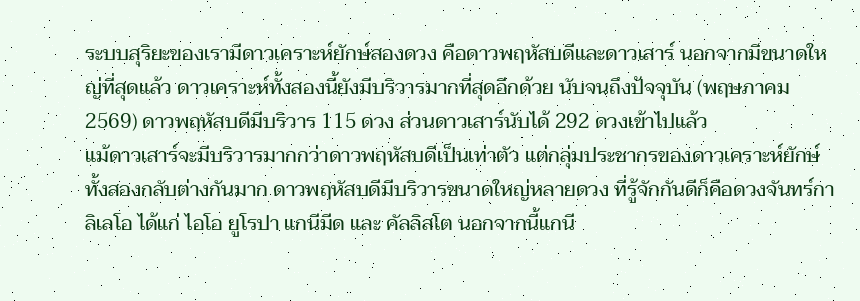ระบบสุริยะของเรามีดาวเคราะห์ยักษ์สองดวง คือดาวพฤหัสบดีและดาวเสาร์ นอกจากมีขนาดใหญ่ที่สุดแล้ว ดาวเคราะห์ทั้งสองนี้ยังมีบริวารมากที่สุดอีกด้วย นับจนถึงปัจจุบัน (พฤษภาคม 2569) ดาวพฤหัสบดีมีบริวาร 115 ดวง ส่วนดาวเสาร์นับได้ 292 ดวงเข้าไปแล้ว
แม้ดาวเสาร์จะมีบริวารมากกว่าดาวพฤหัสบดีเป็นเท่าตัว แต่กลุ่มประชากรของดาวเคราะห์ยักษ์ทั้งสองกลับต่างกันมาก ดาวพฤหัสบดีมีบริวารขนาดใหญ่หลายดวง ที่รู้จักกันดีก็คือดวงจันทร์กาลิเลโอ ได้แก่ ไอโอ ยูโรปา แกนีมีด และ คัลลิสโต นอกจากนี้แกนี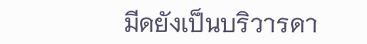มีดยังเป็นบริวารดา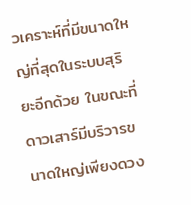วเคราะห์ที่มีขนาดใหญ่ที่สุดในระบบสุริยะอีกด้วย ในขณะที่ดาวเสาร์มีบริวารขนาดใหญ่เพียงดวง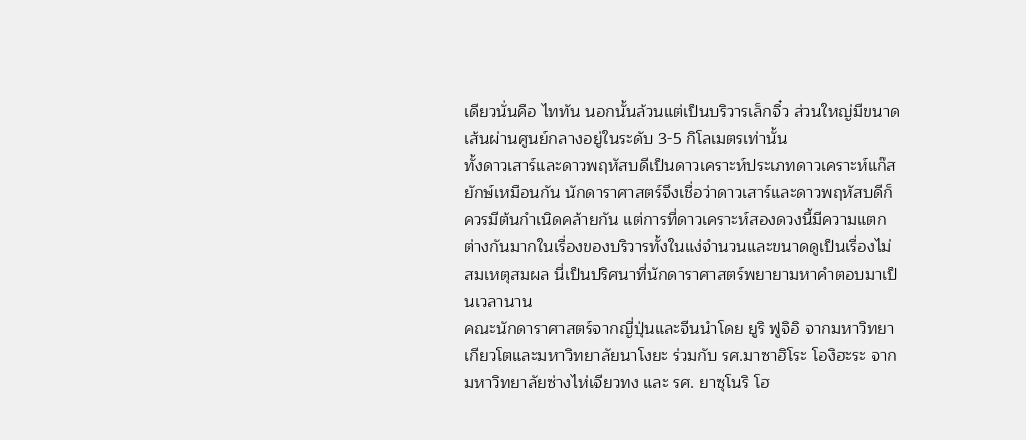เดียวนั่นคือ ไททัน นอกนั้นล้วนแต่เป็นบริวารเล็กจิ๋ว ส่วนใหญ่มีขนาดเส้นผ่านศูนย์กลางอยู่ในระดับ 3-5 กิโลเมตรเท่านั้น
ทั้งดาวเสาร์และดาวพฤหัสบดีเป็นดาวเคราะห์ประเภทดาวเคราะห์แก๊สยักษ์เหมือนกัน นักดาราศาสตร์จึงเชื่อว่าดาวเสาร์และดาวพฤหัสบดีก็ควรมีต้นกำเนิดคล้ายกัน แต่การที่ดาวเคราะห์สองดวงนี้มีความแตกต่างกันมากในเรื่องของบริวารทั้งในแง่จำนวนและขนาดดูเป็นเรื่องไม่สมเหตุสมผล นี่เป็นปริศนาที่นักดาราศาสตร์พยายามหาคำตอบมาเป็นเวลานาน
คณะนักดาราศาสตร์จากญี่ปุ่นและจีนนำโดย ยูริ ฟูจิอิ จากมหาวิทยาเกียวโตและมหาวิทยาลัยนาโงยะ ร่วมกับ รศ.มาซาฮิโระ โองิฮะระ จากมหาวิทยาลัยซ่างไห่เจียวทง และ รศ. ยาซุโนริ โฮ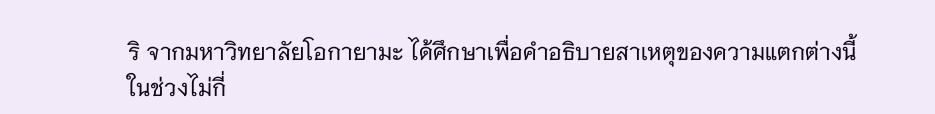ริ จากมหาวิทยาลัยโอกายามะ ได้ศึกษาเพื่อคำอธิบายสาเหตุของความแตกต่างนี้
ในช่วงไม่กี่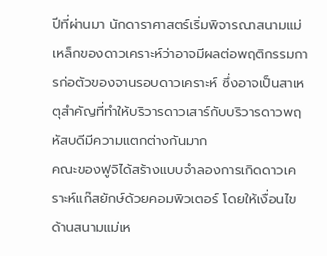ปีที่ผ่านมา นักดาราศาสตร์เริ่มพิจารณาสนามแม่เหล็กของดาวเคราะห์ว่าอาจมีผลต่อพฤติกรรมการก่อตัวของจานรอบดาวเคราะห์ ซึ่งอาจเป็นสาเหตุสำคัญที่ทำให้บริวารดาวเสาร์กับบริวารดาวพฤหัสบดีมีความแตกต่างกันมาก
คณะของฟูจิได้สร้างแบบจำลองการเกิดดาวเคราะห์แก๊สยักษ์ด้วยคอมพิวเตอร์ โดยให้เงื่อนไขด้านสนามแม่เห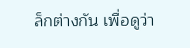ล็กต่างกัน เพื่อดูว่า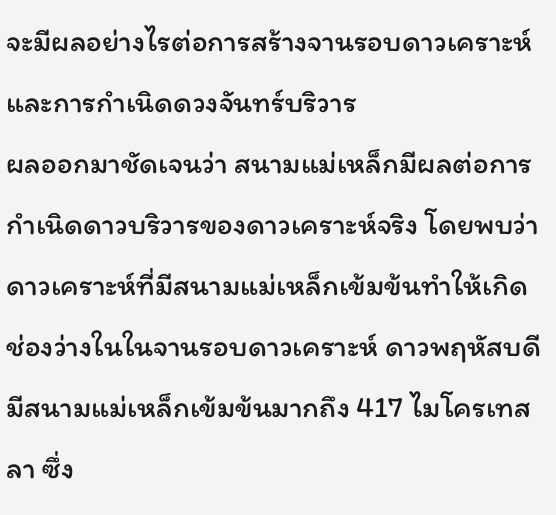จะมีผลอย่างไรต่อการสร้างจานรอบดาวเคราะห์และการกำเนิดดวงจันทร์บริวาร
ผลออกมาชัดเจนว่า สนามแม่เหล็กมีผลต่อการกำเนิดดาวบริวารของดาวเคราะห์จริง โดยพบว่าดาวเคราะห์ที่มีสนามแม่เหล็กเข้มข้นทำให้เกิดช่องว่างในในจานรอบดาวเคราะห์ ดาวพฤหัสบดีมีสนามแม่เหล็กเข้มข้นมากถึง 417 ไมโครเทสลา ซึ่ง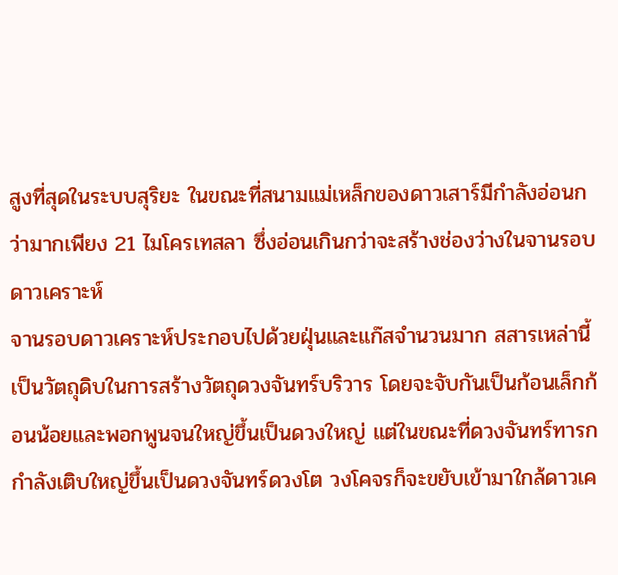สูงที่สุดในระบบสุริยะ ในขณะที่สนามแม่เหล็กของดาวเสาร์มีกำลังอ่อนกว่ามากเพียง 21 ไมโครเทสลา ซึ่งอ่อนเกินกว่าจะสร้างช่องว่างในจานรอบดาวเคราะห์
จานรอบดาวเคราะห์ประกอบไปด้วยฝุ่นและแก๊สจำนวนมาก สสารเหล่านี้เป็นวัตถุดิบในการสร้างวัตถุดวงจันทร์บริวาร โดยจะจับกันเป็นก้อนเล็กก้อนน้อยและพอกพูนจนใหญ่ขึ้นเป็นดวงใหญ่ แต่ในขณะที่ดวงจันทร์ทารกกำลังเติบใหญ่ขึ้นเป็นดวงจันทร์ดวงโต วงโคจรก็จะขยับเข้ามาใกล้ดาวเค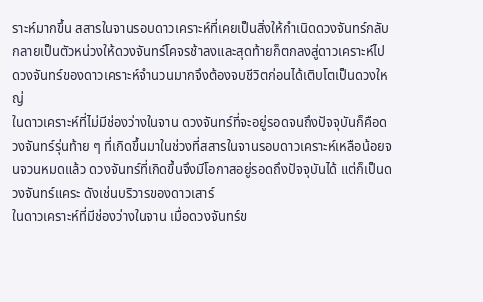ราะห์มากขึ้น สสารในจานรอบดาวเคราะห์ที่เคยเป็นสิ่งให้กำเนิดดวงจันทร์กลับกลายเป็นตัวหน่วงให้ดวงจันทร์โคจรช้าลงและสุดท้ายก็ตกลงสู่ดาวเคราะห์ไป ดวงจันทร์ของดาวเคราะห์จำนวนมากจึงต้องจบชีวิตก่อนได้เติบโตเป็นดวงใหญ่
ในดาวเคราะห์ที่ไม่มีช่องว่างในจาน ดวงจันทร์ที่จะอยู่รอดจนถึงปัจจุบันก็คือดวงจันทร์รุ่นท้าย ๆ ที่เกิดขึ้นมาในช่วงที่สสารในจานรอบดาวเคราะห์เหลือน้อยจนจวนหมดแล้ว ดวงจันทร์ที่เกิดขึ้นจึงมีโอกาสอยู่รอดถึงปัจจุบันได้ แต่ก็เป็นดวงจันทร์แคระ ดังเช่นบริวารของดาวเสาร์
ในดาวเคราะห์ที่มีช่องว่างในจาน เมื่อดวงจันทร์ข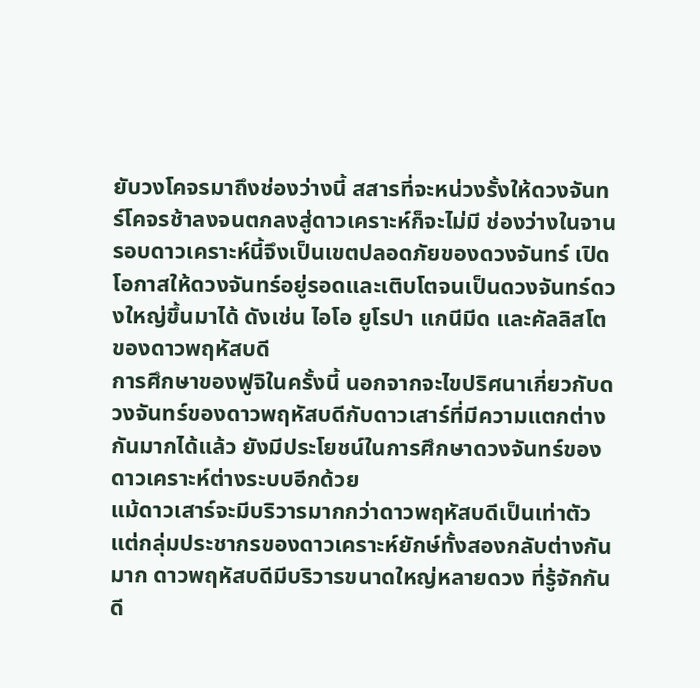ยับวงโคจรมาถึงช่องว่างนี้ สสารที่จะหน่วงรั้งให้ดวงจันทร์โคจรช้าลงจนตกลงสู่ดาวเคราะห์ก็จะไม่มี ช่องว่างในจานรอบดาวเคราะห์นี้จึงเป็นเขตปลอดภัยของดวงจันทร์ เปิดโอกาสให้ดวงจันทร์อยู่รอดและเติบโตจนเป็นดวงจันทร์ดวงใหญ่ขึ้นมาได้ ดังเช่น ไอโอ ยูโรปา แกนีมีด และคัลลิสโตของดาวพฤหัสบดี
การศึกษาของฟูจิในครั้งนี้ นอกจากจะไขปริศนาเกี่ยวกับดวงจันทร์ของดาวพฤหัสบดีกับดาวเสาร์ที่มีความแตกต่างกันมากได้แล้ว ยังมีประโยชน์ในการศึกษาดวงจันทร์ของดาวเคราะห์ต่างระบบอีกด้วย
แม้ดาวเสาร์จะมีบริวารมากกว่าดาวพฤหัสบดีเป็นเท่าตัว แต่กลุ่มประชากรของดาวเคราะห์ยักษ์ทั้งสองกลับต่างกันมาก ดาวพฤหัสบดีมีบริวารขนาดใหญ่หลายดวง ที่รู้จักกันดี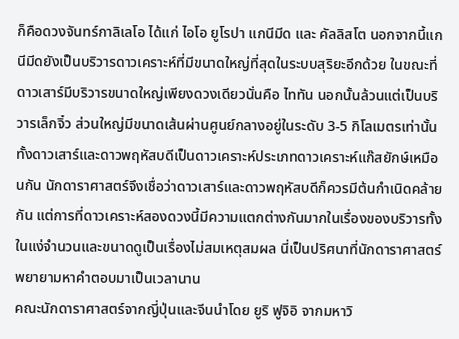ก็คือดวงจันทร์กาลิเลโอ ได้แก่ ไอโอ ยูโรปา แกนีมีด และ คัลลิสโต นอกจากนี้แกนีมีดยังเป็นบริวารดาวเคราะห์ที่มีขนาดใหญ่ที่สุดในระบบสุริยะอีกด้วย ในขณะที่ดาวเสาร์มีบริวารขนาดใหญ่เพียงดวงเดียวนั่นคือ ไททัน นอกนั้นล้วนแต่เป็นบริวารเล็กจิ๋ว ส่วนใหญ่มีขนาดเส้นผ่านศูนย์กลางอยู่ในระดับ 3-5 กิโลเมตรเท่านั้น
ทั้งดาวเสาร์และดาวพฤหัสบดีเป็นดาวเคราะห์ประเภทดาวเคราะห์แก๊สยักษ์เหมือนกัน นักดาราศาสตร์จึงเชื่อว่าดาวเสาร์และดาวพฤหัสบดีก็ควรมีต้นกำเนิดคล้ายกัน แต่การที่ดาวเคราะห์สองดวงนี้มีความแตกต่างกันมากในเรื่องของบริวารทั้งในแง่จำนวนและขนาดดูเป็นเรื่องไม่สมเหตุสมผล นี่เป็นปริศนาที่นักดาราศาสตร์พยายามหาคำตอบมาเป็นเวลานาน
คณะนักดาราศาสตร์จากญี่ปุ่นและจีนนำโดย ยูริ ฟูจิอิ จากมหาวิ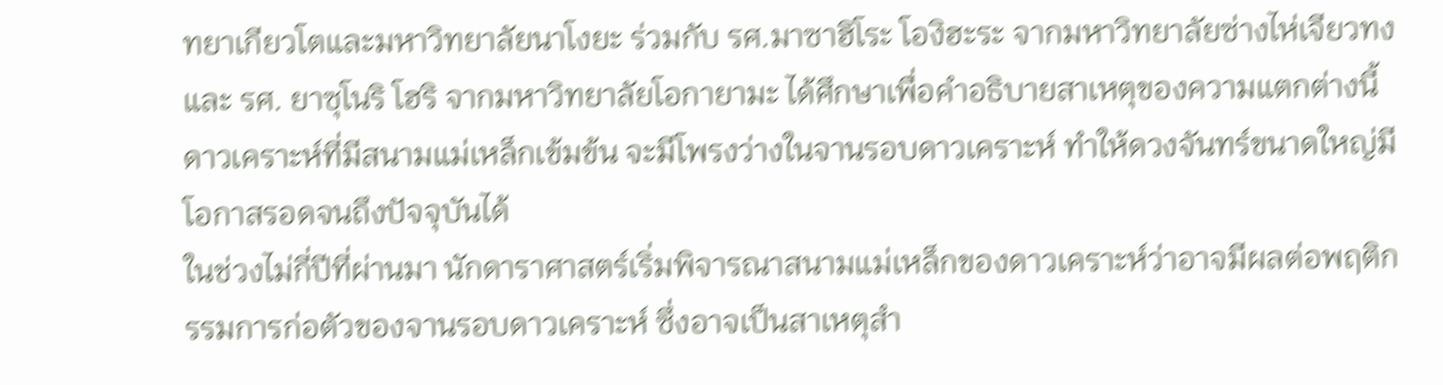ทยาเกียวโตและมหาวิทยาลัยนาโงยะ ร่วมกับ รศ.มาซาฮิโระ โองิฮะระ จากมหาวิทยาลัยซ่างไห่เจียวทง และ รศ. ยาซุโนริ โฮริ จากมหาวิทยาลัยโอกายามะ ได้ศึกษาเพื่อคำอธิบายสาเหตุของความแตกต่างนี้
ดาวเคราะห์ที่มีสนามแม่เหล็กเข้มข้น จะมีโพรงว่างในจานรอบดาวเคราะห์ ทำให้ดวงจันทร์ขนาดใหญ่มีโอกาสรอดจนถึงปัจจุบันได้
ในช่วงไม่กี่ปีที่ผ่านมา นักดาราศาสตร์เริ่มพิจารณาสนามแม่เหล็กของดาวเคราะห์ว่าอาจมีผลต่อพฤติกรรมการก่อตัวของจานรอบดาวเคราะห์ ซึ่งอาจเป็นสาเหตุสำ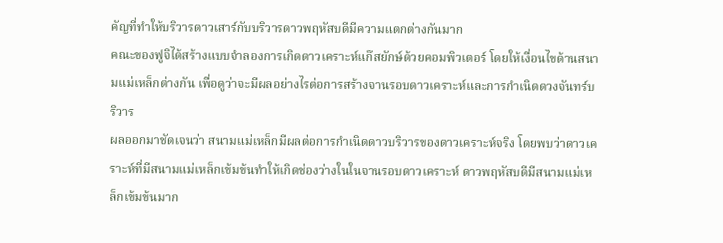คัญที่ทำให้บริวารดาวเสาร์กับบริวารดาวพฤหัสบดีมีความแตกต่างกันมาก
คณะของฟูจิได้สร้างแบบจำลองการเกิดดาวเคราะห์แก๊สยักษ์ด้วยคอมพิวเตอร์ โดยให้เงื่อนไขด้านสนามแม่เหล็กต่างกัน เพื่อดูว่าจะมีผลอย่างไรต่อการสร้างจานรอบดาวเคราะห์และการกำเนิดดวงจันทร์บริวาร
ผลออกมาชัดเจนว่า สนามแม่เหล็กมีผลต่อการกำเนิดดาวบริวารของดาวเคราะห์จริง โดยพบว่าดาวเคราะห์ที่มีสนามแม่เหล็กเข้มข้นทำให้เกิดช่องว่างในในจานรอบดาวเคราะห์ ดาวพฤหัสบดีมีสนามแม่เหล็กเข้มข้นมาก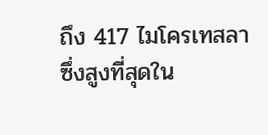ถึง 417 ไมโครเทสลา ซึ่งสูงที่สุดใน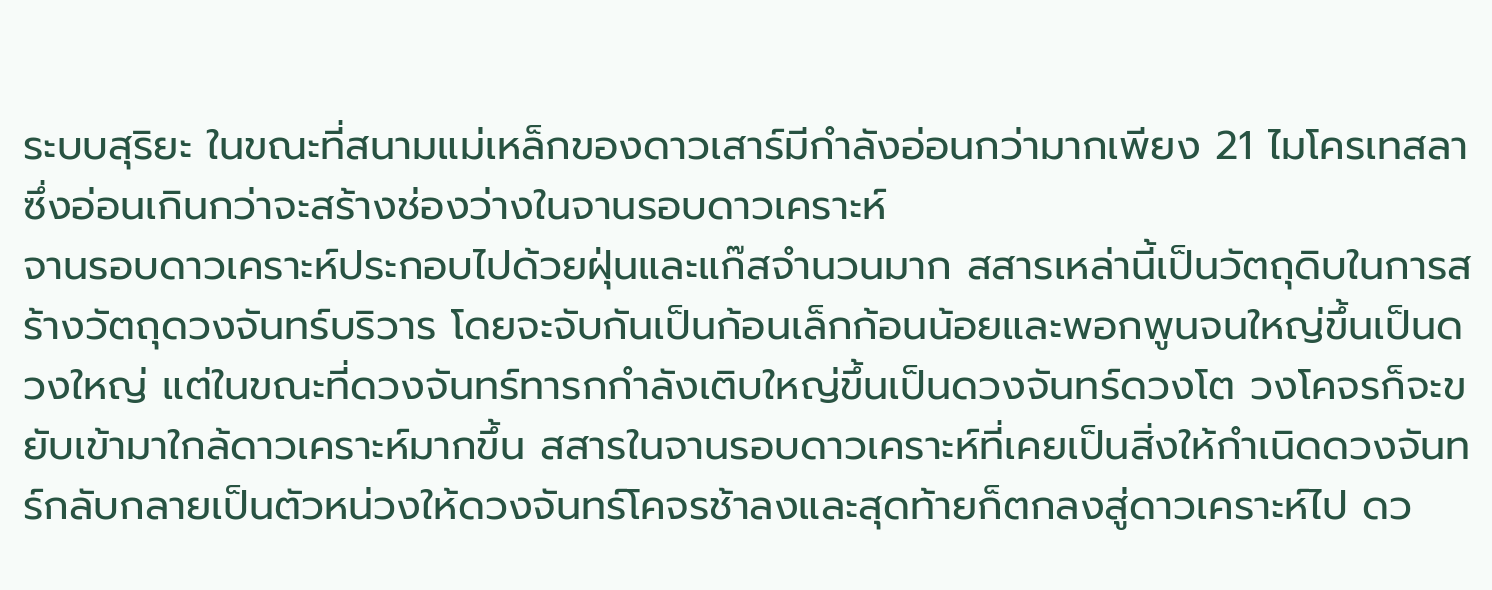ระบบสุริยะ ในขณะที่สนามแม่เหล็กของดาวเสาร์มีกำลังอ่อนกว่ามากเพียง 21 ไมโครเทสลา ซึ่งอ่อนเกินกว่าจะสร้างช่องว่างในจานรอบดาวเคราะห์
จานรอบดาวเคราะห์ประกอบไปด้วยฝุ่นและแก๊สจำนวนมาก สสารเหล่านี้เป็นวัตถุดิบในการสร้างวัตถุดวงจันทร์บริวาร โดยจะจับกันเป็นก้อนเล็กก้อนน้อยและพอกพูนจนใหญ่ขึ้นเป็นดวงใหญ่ แต่ในขณะที่ดวงจันทร์ทารกกำลังเติบใหญ่ขึ้นเป็นดวงจันทร์ดวงโต วงโคจรก็จะขยับเข้ามาใกล้ดาวเคราะห์มากขึ้น สสารในจานรอบดาวเคราะห์ที่เคยเป็นสิ่งให้กำเนิดดวงจันทร์กลับกลายเป็นตัวหน่วงให้ดวงจันทร์โคจรช้าลงและสุดท้ายก็ตกลงสู่ดาวเคราะห์ไป ดว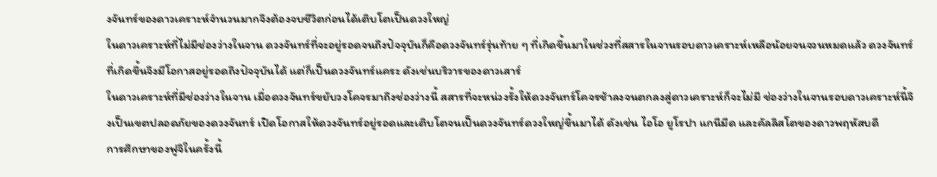งจันทร์ของดาวเคราะห์จำนวนมากจึงต้องจบชีวิตก่อนได้เติบโตเป็นดวงใหญ่
ในดาวเคราะห์ที่ไม่มีช่องว่างในจาน ดวงจันทร์ที่จะอยู่รอดจนถึงปัจจุบันก็คือดวงจันทร์รุ่นท้าย ๆ ที่เกิดขึ้นมาในช่วงที่สสารในจานรอบดาวเคราะห์เหลือน้อยจนจวนหมดแล้ว ดวงจันทร์ที่เกิดขึ้นจึงมีโอกาสอยู่รอดถึงปัจจุบันได้ แต่ก็เป็นดวงจันทร์แคระ ดังเช่นบริวารของดาวเสาร์
ในดาวเคราะห์ที่มีช่องว่างในจาน เมื่อดวงจันทร์ขยับวงโคจรมาถึงช่องว่างนี้ สสารที่จะหน่วงรั้งให้ดวงจันทร์โคจรช้าลงจนตกลงสู่ดาวเคราะห์ก็จะไม่มี ช่องว่างในจานรอบดาวเคราะห์นี้จึงเป็นเขตปลอดภัยของดวงจันทร์ เปิดโอกาสให้ดวงจันทร์อยู่รอดและเติบโตจนเป็นดวงจันทร์ดวงใหญ่ขึ้นมาได้ ดังเช่น ไอโอ ยูโรปา แกนีมีด และคัลลิสโตของดาวพฤหัสบดี
การศึกษาของฟูจิในครั้งนี้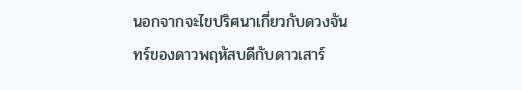นอกจากจะไขปริศนาเกี่ยวกับดวงจันทร์ของดาวพฤหัสบดีกับดาวเสาร์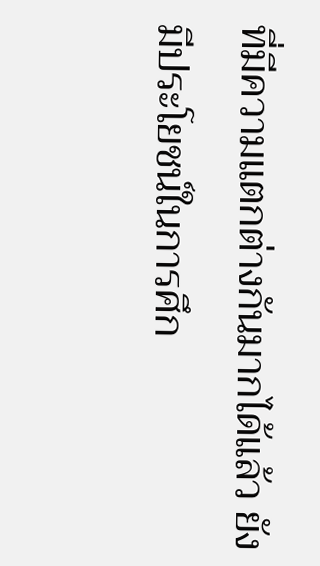ที่มีความแตกต่างกันมากได้แล้ว ยังมีประโยชน์ในการศึก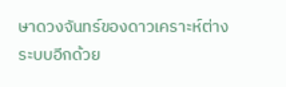ษาดวงจันทร์ของดาวเคราะห์ต่างระบบอีกด้วย